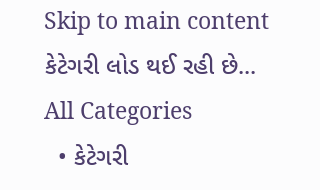Skip to main content
કેટેગરી લોડ થઈ રહી છે...
All Categories
  • કેટેગરી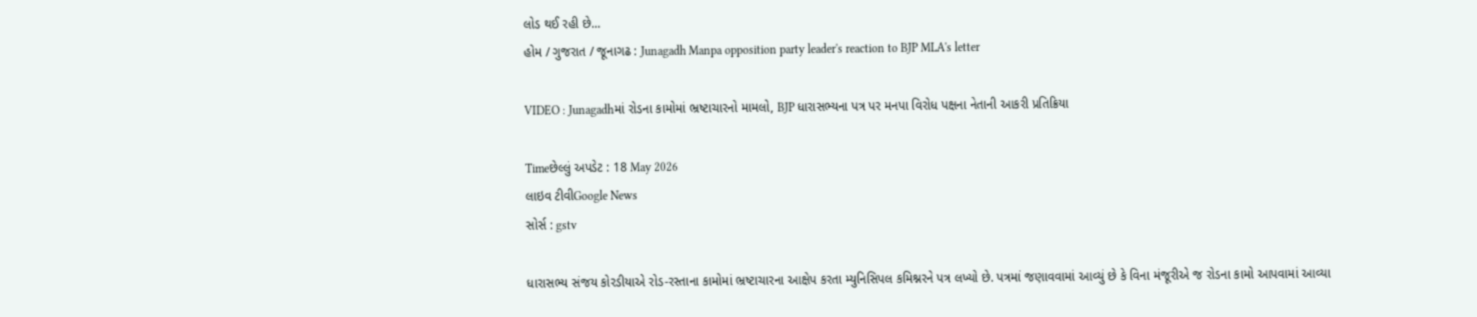લોડ થઈ રહી છે...
હોમ / ગુજરાત / જૂનાગઢ : Junagadh Manpa opposition party leader's reaction to BJP MLA's letter

VIDEO : Junagadhમાં રોડના કામોમાં ભ્રષ્ટાચારનો મામલો, BJP ધારાસભ્યના પત્ર પર મનપા વિરોધ પક્ષના નેતાની આકરી પ્રતિક્રિયા

Timeછેલ્લું અપડેટ : 18 May 2026
લાઇવ ટીવીGoogle News
સોર્સ : gstv

ધારાસભ્ય સંજય કોરડીયાએ રોડ-રસ્તાના કામોમાં ભ્રષ્ટાચારના આક્ષેપ કરતા મ્યુનિસિપલ કમિશ્નરને પત્ર લખ્યો છે. પત્રમાં જણાવવામાં આવ્યું છે કે વિના મંજૂરીએ જ રોડના કામો આપવામાં આવ્યા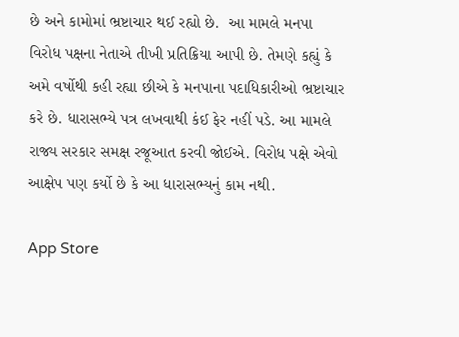છે અને કામોમાં ભ્રષ્ટાચાર થઈ રહ્યો છે.  આ મામલે મનપા વિરોધ પક્ષના નેતાએ તીખી પ્રતિક્રિયા આપી છે. તેમણે કહ્યું કે અમે વર્ષોથી કહી રહ્યા છીએ કે મનપાના પદાધિકારીઓ ભ્રષ્ટાચાર કરે છે. ધારાસભ્યે પત્ર લખવાથી કંઈ ફેર નહીં પડે. આ મામલે રાજ્ય સરકાર સમક્ષ રજૂઆત કરવી જોઈએ. વિરોધ પક્ષે એવો આક્ષેપ પણ કર્યો છે કે આ ધારાસભ્યનું કામ નથી.

App Store